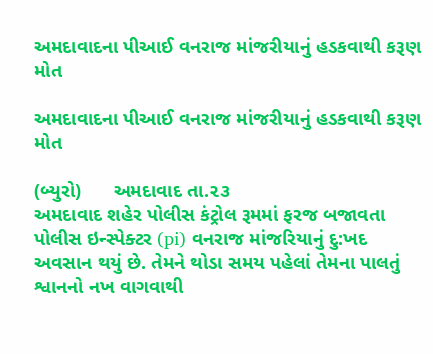અમદાવાદના પીઆઈ વનરાજ માંજરીયાનું હડકવાથી કરૂણ મોત

અમદાવાદના પીઆઈ વનરાજ માંજરીયાનું હડકવાથી કરૂણ મોત

(બ્યુરો)      અમદાવાદ તા.૨૩
અમદાવાદ શહેર પોલીસ કંટ્રોલ રૂમમાં ફરજ બજાવતા પોલીસ ઇન્સ્પેક્ટર (pi) વનરાજ માંજરિયાનું દુ:ખદ અવસાન થયું છે. તેમને થોડા સમય પહેલાં તેમના પાલતું શ્વાનનો નખ વાગવાથી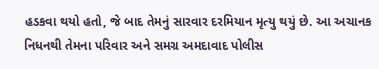હડકવા થયો હતો, જે બાદ તેમનું સારવાર દરમિયાન મૃત્યુ થયું છે. આ અચાનક નિધનથી તેમના પરિવાર અને સમગ્ર અમદાવાદ પોલીસ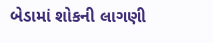બેડામાં શોકની લાગણી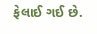ફેલાઈ ગઈ છે.